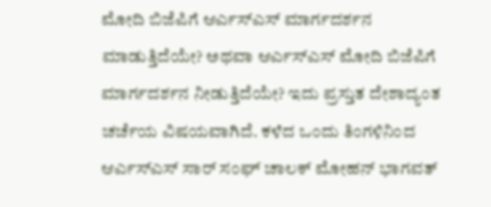ಮೋದಿ ಬಿಜೆಪಿಗೆ ಆರ್ಎಸ್ಎಸ್ ಮಾರ್ಗದರ್ಶನ ಮಾಡುತ್ತಿದೆಯೇ? ಅಥವಾ ಆರ್ಎಸ್ಎಸ್ ಮೋದಿ ಬಿಜೆಪಿಗೆ ಮಾರ್ಗದರ್ಶನ ನೀಡುತ್ತಿದೆಯೇ? ಇದು ಪ್ರಸ್ತುತ ದೇಶಾದ್ಯಂತ ಚರ್ಚೆಯ ವಿಷಯವಾಗಿದೆ. ಕಳೆದ ಒಂದು ತಿಂಗಳಿನಿಂದ ಆರ್ಎಸ್ಎಸ್ ಸಾರ್ ಸಂಘ್ ಚಾಲಕ್ ಮೋಹನ್ ಭಾಗವತ್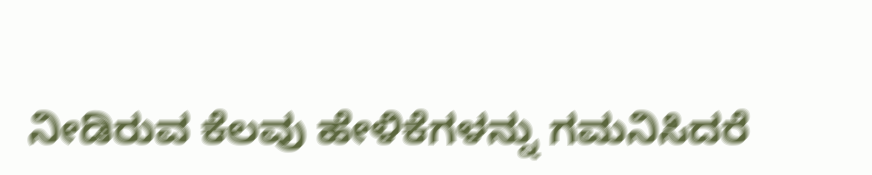ನೀಡಿರುವ ಕೆಲವು ಹೇಳಿಕೆಗಳನ್ನು ಗಮನಿಸಿದರೆ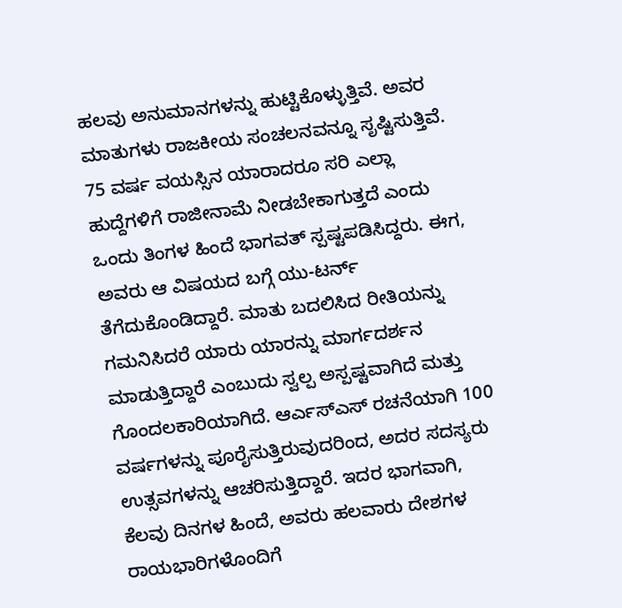ಹಲವು ಅನುಮಾನಗಳನ್ನು ಹುಟ್ಟಿಕೊಳ್ಳುತ್ತಿವೆ. ಅವರ ಮಾತುಗಳು ರಾಜಕೀಯ ಸಂಚಲನವನ್ನೂ ಸೃಷ್ಟಿಸುತ್ತಿವೆ.
75 ವರ್ಷ ವಯಸ್ಸಿನ ಯಾರಾದರೂ ಸರಿ ಎಲ್ಲಾ ಹುದ್ದೆಗಳಿಗೆ ರಾಜೀನಾಮೆ ನೀಡಬೇಕಾಗುತ್ತದೆ ಎಂದು ಒಂದು ತಿಂಗಳ ಹಿಂದೆ ಭಾಗವತ್ ಸ್ಪಷ್ಟಪಡಿಸಿದ್ದರು. ಈಗ, ಅವರು ಆ ವಿಷಯದ ಬಗ್ಗೆ ಯು-ಟರ್ನ್ ತೆಗೆದುಕೊಂಡಿದ್ದಾರೆ. ಮಾತು ಬದಲಿಸಿದ ರೀತಿಯನ್ನು ಗಮನಿಸಿದರೆ ಯಾರು ಯಾರನ್ನು ಮಾರ್ಗದರ್ಶನ ಮಾಡುತ್ತಿದ್ದಾರೆ ಎಂಬುದು ಸ್ವಲ್ಪ ಅಸ್ಪಷ್ಟವಾಗಿದೆ ಮತ್ತು ಗೊಂದಲಕಾರಿಯಾಗಿದೆ. ಆರ್ಎಸ್ಎಸ್ ರಚನೆಯಾಗಿ 100 ವರ್ಷಗಳನ್ನು ಪೂರೈಸುತ್ತಿರುವುದರಿಂದ, ಅದರ ಸದಸ್ಯರು ಉತ್ಸವಗಳನ್ನು ಆಚರಿಸುತ್ತಿದ್ದಾರೆ. ಇದರ ಭಾಗವಾಗಿ, ಕೆಲವು ದಿನಗಳ ಹಿಂದೆ, ಅವರು ಹಲವಾರು ದೇಶಗಳ ರಾಯಭಾರಿಗಳೊಂದಿಗೆ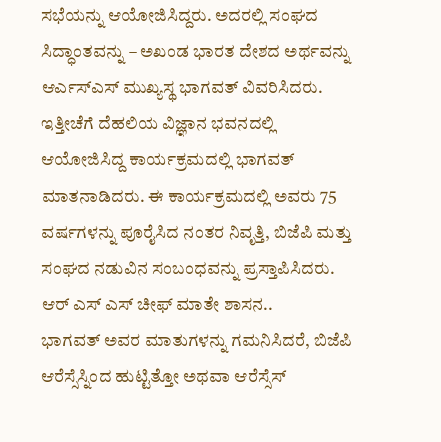ಸಭೆಯನ್ನು ಆಯೋಜಿಸಿದ್ದರು. ಅದರಲ್ಲಿ ಸಂಘದ ಸಿದ್ಧಾಂತವನ್ನು – ಅಖಂಡ ಭಾರತ ದೇಶದ ಅರ್ಥವನ್ನು ಆರ್ಎಸ್ಎಸ್ ಮುಖ್ಯಸ್ಥ ಭಾಗವತ್ ವಿವರಿಸಿದರು.
ಇತ್ತೀಚೆಗೆ ದೆಹಲಿಯ ವಿಜ್ಞಾನ ಭವನದಲ್ಲಿ ಆಯೋಜಿಸಿದ್ದ ಕಾರ್ಯಕ್ರಮದಲ್ಲಿ ಭಾಗವತ್ ಮಾತನಾಡಿದರು. ಈ ಕಾರ್ಯಕ್ರಮದಲ್ಲಿ ಅವರು 75 ವರ್ಷಗಳನ್ನು ಪೂರೈಸಿದ ನಂತರ ನಿವೃತ್ತಿ, ಬಿಜೆಪಿ ಮತ್ತು ಸಂಘದ ನಡುವಿನ ಸಂಬಂಧವನ್ನು ಪ್ರಸ್ತಾಪಿಸಿದರು.
ಆರ್ ಎಸ್ ಎಸ್ ಚೀಫ್ ಮಾತೇ ಶಾಸನ..
ಭಾಗವತ್ ಅವರ ಮಾತುಗಳನ್ನು ಗಮನಿಸಿದರೆ, ಬಿಜೆಪಿ ಆರೆಸ್ಸೆಸ್ನಿಂದ ಹುಟ್ಟಿತ್ತೋ ಅಥವಾ ಆರೆಸ್ಸೆಸ್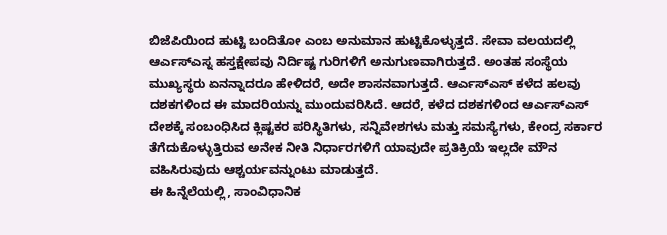ಬಿಜೆಪಿಯಿಂದ ಹುಟ್ಟಿ ಬಂದಿತೋ ಎಂಬ ಅನುಮಾನ ಹುಟ್ಟಿಕೊಳ್ಳುತ್ತದೆ. ಸೇವಾ ವಲಯದಲ್ಲಿ ಆರ್ಎಸ್ಎಸ್ನ ಹಸ್ತಕ್ಷೇಪವು ನಿರ್ದಿಷ್ಟ ಗುರಿಗಳಿಗೆ ಅನುಗುಣವಾಗಿರುತ್ತದೆ. ಅಂತಹ ಸಂಸ್ಥೆಯ ಮುಖ್ಯಸ್ಥರು ಏನನ್ನಾದರೂ ಹೇಳಿದರೆ, ಅದೇ ಶಾಸನವಾಗುತ್ತದೆ. ಆರ್ಎಸ್ಎಸ್ ಕಳೆದ ಹಲವು ದಶಕಗಳಿಂದ ಈ ಮಾದರಿಯನ್ನು ಮುಂದುವರಿಸಿದೆ. ಆದರೆ, ಕಳೆದ ದಶಕಗಳಿಂದ ಆರ್ಎಸ್ಎಸ್ ದೇಶಕ್ಕೆ ಸಂಬಂಧಿಸಿದ ಕ್ಲಿಷ್ಟಕರ ಪರಿಸ್ಥಿತಿಗಳು, ಸನ್ನಿವೇಶಗಳು ಮತ್ತು ಸಮಸ್ಯೆಗಳು, ಕೇಂದ್ರ ಸರ್ಕಾರ ತೆಗೆದುಕೊಳ್ಳುತ್ತಿರುವ ಅನೇಕ ನೀತಿ ನಿರ್ಧಾರಗಳಿಗೆ ಯಾವುದೇ ಪ್ರತಿಕ್ರಿಯೆ ಇಲ್ಲದೇ ಮೌನ ವಹಿಸಿರುವುದು ಆಶ್ಚರ್ಯವನ್ನುಂಟು ಮಾಡುತ್ತದೆ.
ಈ ಹಿನ್ನೆಲೆಯಲ್ಲಿ, ಸಾಂವಿಧಾನಿಕ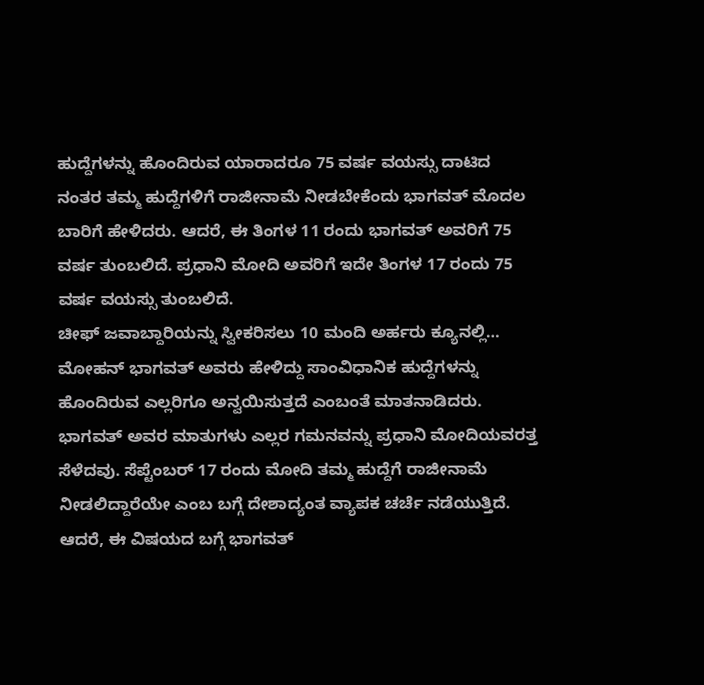ಹುದ್ದೆಗಳನ್ನು ಹೊಂದಿರುವ ಯಾರಾದರೂ 75 ವರ್ಷ ವಯಸ್ಸು ದಾಟಿದ ನಂತರ ತಮ್ಮ ಹುದ್ದೆಗಳಿಗೆ ರಾಜೀನಾಮೆ ನೀಡಬೇಕೆಂದು ಭಾಗವತ್ ಮೊದಲ ಬಾರಿಗೆ ಹೇಳಿದರು. ಆದರೆ, ಈ ತಿಂಗಳ 11 ರಂದು ಭಾಗವತ್ ಅವರಿಗೆ 75 ವರ್ಷ ತುಂಬಲಿದೆ. ಪ್ರಧಾನಿ ಮೋದಿ ಅವರಿಗೆ ಇದೇ ತಿಂಗಳ 17 ರಂದು 75 ವರ್ಷ ವಯಸ್ಸು ತುಂಬಲಿದೆ.
ಚೀಫ್ ಜವಾಬ್ದಾರಿಯನ್ನು ಸ್ವೀಕರಿಸಲು 10 ಮಂದಿ ಅರ್ಹರು ಕ್ಯೂನಲ್ಲಿ…
ಮೋಹನ್ ಭಾಗವತ್ ಅವರು ಹೇಳಿದ್ದು ಸಾಂವಿಧಾನಿಕ ಹುದ್ದೆಗಳನ್ನು ಹೊಂದಿರುವ ಎಲ್ಲರಿಗೂ ಅನ್ವಯಿಸುತ್ತದೆ ಎಂಬಂತೆ ಮಾತನಾಡಿದರು. ಭಾಗವತ್ ಅವರ ಮಾತುಗಳು ಎಲ್ಲರ ಗಮನವನ್ನು ಪ್ರಧಾನಿ ಮೋದಿಯವರತ್ತ ಸೆಳೆದವು. ಸೆಪ್ಟೆಂಬರ್ 17 ರಂದು ಮೋದಿ ತಮ್ಮ ಹುದ್ದೆಗೆ ರಾಜೀನಾಮೆ ನೀಡಲಿದ್ದಾರೆಯೇ ಎಂಬ ಬಗ್ಗೆ ದೇಶಾದ್ಯಂತ ವ್ಯಾಪಕ ಚರ್ಚೆ ನಡೆಯುತ್ತಿದೆ. ಆದರೆ, ಈ ವಿಷಯದ ಬಗ್ಗೆ ಭಾಗವತ್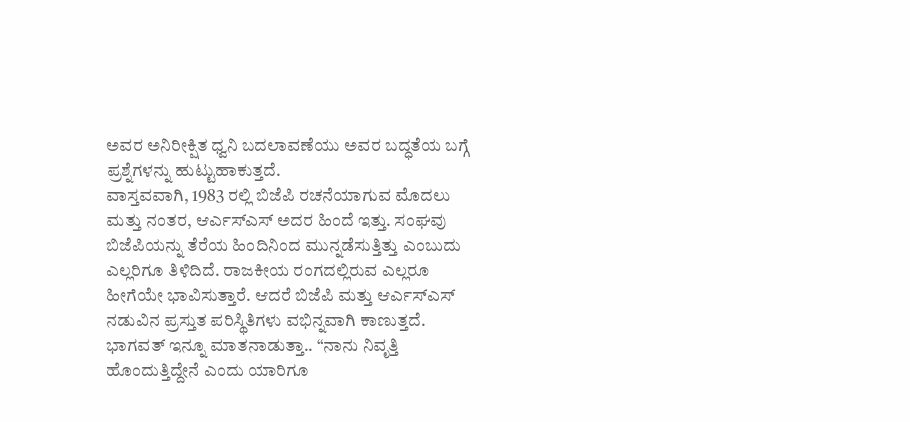ಅವರ ಅನಿರೀಕ್ಷಿತ ಧ್ವನಿ ಬದಲಾವಣೆಯು ಅವರ ಬದ್ಧತೆಯ ಬಗ್ಗೆ ಪ್ರಶ್ನೆಗಳನ್ನು ಹುಟ್ಟುಹಾಕುತ್ತದೆ.
ವಾಸ್ತವವಾಗಿ, 1983 ರಲ್ಲಿ ಬಿಜೆಪಿ ರಚನೆಯಾಗುವ ಮೊದಲು ಮತ್ತು ನಂತರ, ಆರ್ಎಸ್ಎಸ್ ಅದರ ಹಿಂದೆ ಇತ್ತು. ಸಂಘವು ಬಿಜೆಪಿಯನ್ನು ತೆರೆಯ ಹಿಂದಿನಿಂದ ಮುನ್ನಡೆಸುತ್ತಿತ್ತು ಎಂಬುದು ಎಲ್ಲರಿಗೂ ತಿಳಿದಿದೆ. ರಾಜಕೀಯ ರಂಗದಲ್ಲಿರುವ ಎಲ್ಲರೂ ಹೀಗೆಯೇ ಭಾವಿಸುತ್ತಾರೆ. ಆದರೆ ಬಿಜೆಪಿ ಮತ್ತು ಆರ್ಎಸ್ಎಸ್ ನಡುವಿನ ಪ್ರಸ್ತುತ ಪರಿಸ್ಥಿತಿಗಳು ವಭಿನ್ನವಾಗಿ ಕಾಣುತ್ತದೆ.
ಭಾಗವತ್ ಇನ್ನೂ ಮಾತನಾಡುತ್ತಾ.. “ನಾನು ನಿವೃತ್ತಿ ಹೊಂದುತ್ತಿದ್ದೇನೆ ಎಂದು ಯಾರಿಗೂ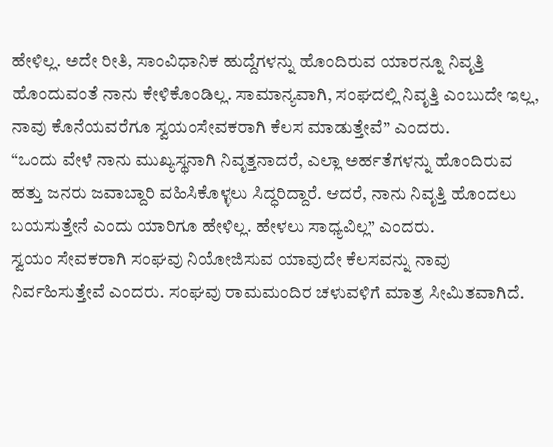ಹೇಳಿಲ್ಲ. ಅದೇ ರೀತಿ, ಸಾಂವಿಧಾನಿಕ ಹುದ್ದೆಗಳನ್ನು ಹೊಂದಿರುವ ಯಾರನ್ನೂ ನಿವೃತ್ತಿ ಹೊಂದುವಂತೆ ನಾನು ಕೇಳಿಕೊಂಡಿಲ್ಲ. ಸಾಮಾನ್ಯವಾಗಿ, ಸಂಘದಲ್ಲಿ ನಿವೃತ್ತಿ ಎಂಬುದೇ ಇಲ್ಲ, ನಾವು ಕೊನೆಯವರೆಗೂ ಸ್ವಯಂಸೇವಕರಾಗಿ ಕೆಲಸ ಮಾಡುತ್ತೇವೆ” ಎಂದರು.
“ಒಂದು ವೇಳೆ ನಾನು ಮುಖ್ಯಸ್ಥನಾಗಿ ನಿವೃತ್ತನಾದರೆ, ಎಲ್ಲಾ ಅರ್ಹತೆಗಳನ್ನು ಹೊಂದಿರುವ ಹತ್ತು ಜನರು ಜವಾಬ್ದಾರಿ ವಹಿಸಿಕೊಳ್ಳಲು ಸಿದ್ಧರಿದ್ದಾರೆ. ಆದರೆ, ನಾನು ನಿವೃತ್ತಿ ಹೊಂದಲು ಬಯಸುತ್ತೇನೆ ಎಂದು ಯಾರಿಗೂ ಹೇಳಿಲ್ಲ. ಹೇಳಲು ಸಾಧ್ಯವಿಲ್ಲ” ಎಂದರು.
ಸ್ವಯಂ ಸೇವಕರಾಗಿ ಸಂಘವು ನಿಯೋಜಿಸುವ ಯಾವುದೇ ಕೆಲಸವನ್ನು ನಾವು ನಿರ್ವಹಿಸುತ್ತೇವೆ ಎಂದರು. ಸಂಘವು ರಾಮಮಂದಿರ ಚಳುವಳಿಗೆ ಮಾತ್ರ ಸೀಮಿತವಾಗಿದೆ.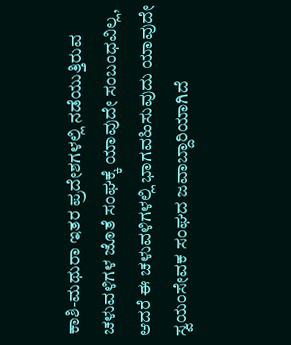ಕಾಶಿ-ಮಥುರಾ ಇತರ ಪ್ರದೇಶಗಳಲ್ಲಿ ನಡೆಯುತ್ತಿರುವ ಚಳುವಳಿಗಳ ಜೊತೆ ಸಂಘಕ್ಕೆ ಯಾವುದೇ ಸಂಬಂಧವಿಲ್ಲ, ಆದರೆ ಈ ಚಳುವಳಿಗಳಲ್ಲಿ ಭಾಗವಹಿಸುವುದು ಯಾವುದೇ ಸ್ವಯಂಸೇವಕ ಸಂಘದ ಜವಾಬ್ದಾರಿಯಾಗಿದೆ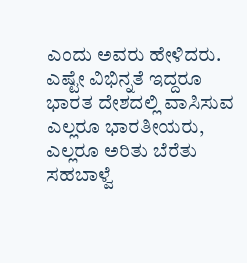ಎಂದು ಅವರು ಹೇಳಿದರು.
ಎಷ್ಟೇ ವಿಭಿನ್ನತೆ ಇದ್ದರೂ ಭಾರತ ದೇಶದಲ್ಲಿ ವಾಸಿಸುವ ಎಲ್ಲರೂ ಭಾರತೀಯರು, ಎಲ್ಲರೂ ಅರಿತು ಬೆರೆತು ಸಹಬಾಳ್ವೆ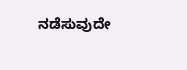ನಡೆಸುವುದೇ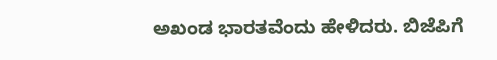ಅಖಂಡ ಭಾರತವೆಂದು ಹೇಳಿದರು. ಬಿಜೆಪಿಗೆ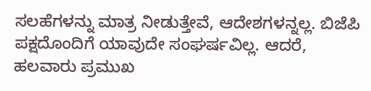ಸಲಹೆಗಳನ್ನು ಮಾತ್ರ ನೀಡುತ್ತೇವೆ, ಆದೇಶಗಳನ್ನಲ್ಲ. ಬಿಜೆಪಿ ಪಕ್ಷದೊಂದಿಗೆ ಯಾವುದೇ ಸಂಘರ್ಷವಿಲ್ಲ. ಆದರೆ, ಹಲವಾರು ಪ್ರಮುಖ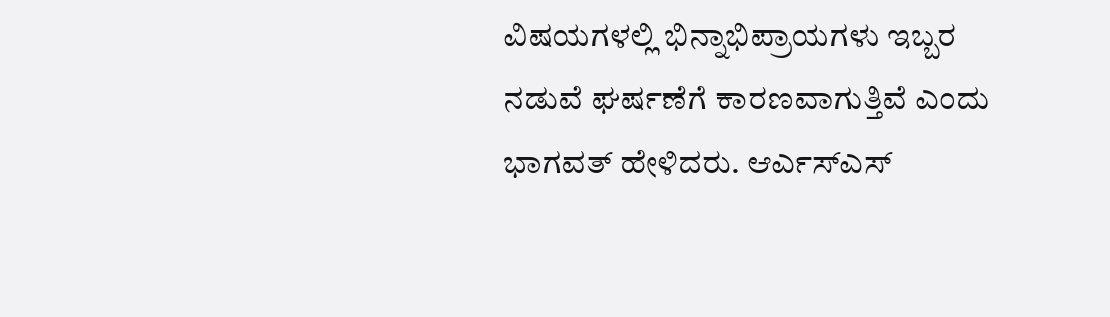ವಿಷಯಗಳಲ್ಲಿ ಭಿನ್ನಾಭಿಪ್ರಾಯಗಳು ಇಬ್ಬರ ನಡುವೆ ಘರ್ಷಣೆಗೆ ಕಾರಣವಾಗುತ್ತಿವೆ ಎಂದು ಭಾಗವತ್ ಹೇಳಿದರು. ಆರ್ಎಸ್ಎಸ್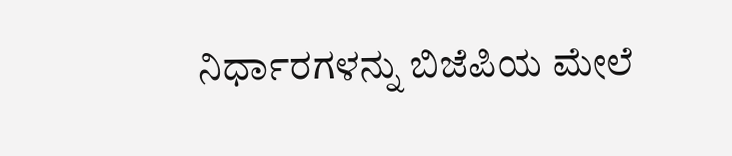ನಿರ್ಧಾರಗಳನ್ನು ಬಿಜೆಪಿಯ ಮೇಲೆ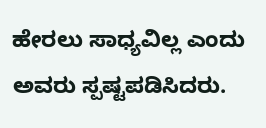ಹೇರಲು ಸಾಧ್ಯವಿಲ್ಲ ಎಂದು ಅವರು ಸ್ಪಷ್ಟಪಡಿಸಿದರು.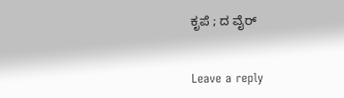ಕೃಪೆ ; ದ ವೈರ್


Leave a reply